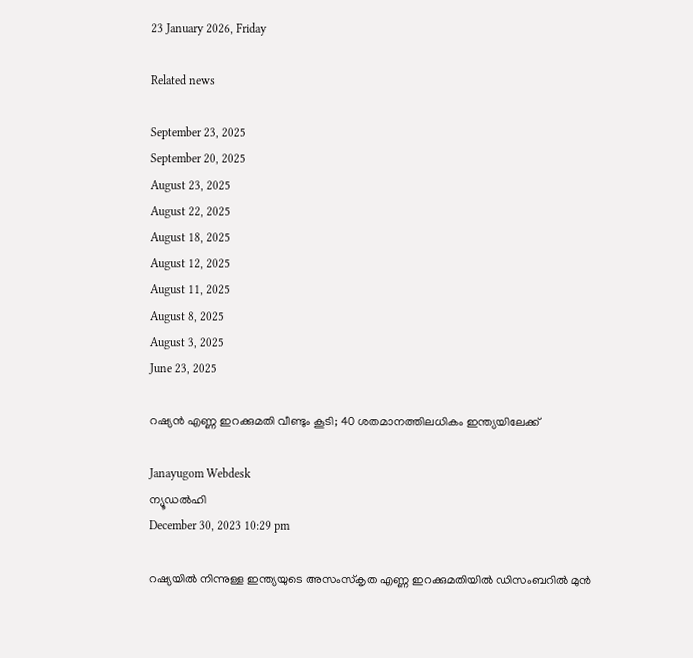23 January 2026, Friday

Related news

September 23, 2025
September 20, 2025
August 23, 2025
August 22, 2025
August 18, 2025
August 12, 2025
August 11, 2025
August 8, 2025
August 3, 2025
June 23, 2025

റഷ്യന്‍ എണ്ണ ഇറക്കുമതി വീണ്ടും കൂടി; 40 ശതമാനത്തിലധികം ഇന്ത്യയിലേക്ക്

Janayugom Webdesk
ന്യൂഡല്‍ഹി
December 30, 2023 10:29 pm

റഷ്യയില്‍ നിന്നുള്ള ഇന്ത്യയുടെ അസംസ്കൃത എണ്ണ ഇറക്കുമതിയില്‍ ഡിസംബറില്‍ മുന്‍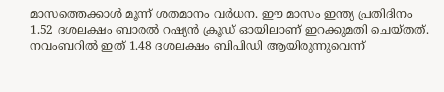മാസത്തെക്കാള്‍ മൂന്ന് ശതമാനം വര്‍ധന. ഈ മാസം ഇന്ത്യ പ്രതിദിനം 1.52 ദശലക്ഷം ബാരല്‍ റഷ്യന്‍ ക്രൂഡ് ഓയിലാണ് ഇറക്കുമതി ചെയ്തത്. നവംബറില്‍ ഇത് 1.48 ദശലക്ഷം ബിപിഡി ആയിരുന്നുവെന്ന്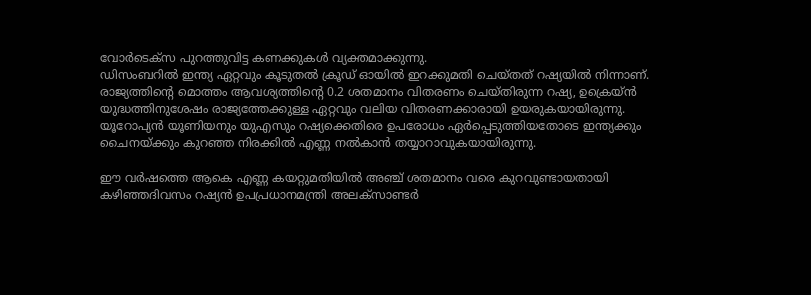വോര്‍ടെക്സ പുറത്തുവിട്ട കണക്കുകള്‍ വ്യക്തമാക്കുന്നു.
ഡിസംബറില്‍ ഇന്ത്യ ഏറ്റവും കൂടുതല്‍ ക്രൂഡ് ഓയില്‍ ഇറക്കുമതി ചെയ്തത് റഷ്യയില്‍ നിന്നാണ്. രാജ്യത്തിന്റെ മൊത്തം ആവശ്യത്തിന്റെ 0.2 ശതമാനം വിതരണം ചെയ്തിരുന്ന റഷ്യ, ഉക്രെയ്ന്‍ യുദ്ധത്തിനുശേഷം രാജ്യത്തേക്കുള്ള ഏറ്റവും വലിയ വിതരണക്കാരായി ഉയരുകയായിരുന്നു. യൂറോപ്യന്‍ യൂണിയനും യുഎസും റഷ്യക്കെതിരെ ഉപരോധം ഏര്‍പ്പെടുത്തിയതോടെ ഇന്ത്യക്കും ചൈനയ്ക്കും കുറഞ്ഞ നിരക്കില്‍ എണ്ണ നല്‍കാന്‍ തയ്യാറാവുകയായിരുന്നു.

ഈ വര്‍ഷത്തെ ആകെ എണ്ണ കയറ്റുമതിയില്‍ അഞ്ച് ശതമാനം വരെ കുറവുണ്ടായതായി കഴിഞ്ഞദിവസം റഷ്യന്‍ ഉപപ്രധാനമന്ത്രി അലക്സാണ്ടര്‍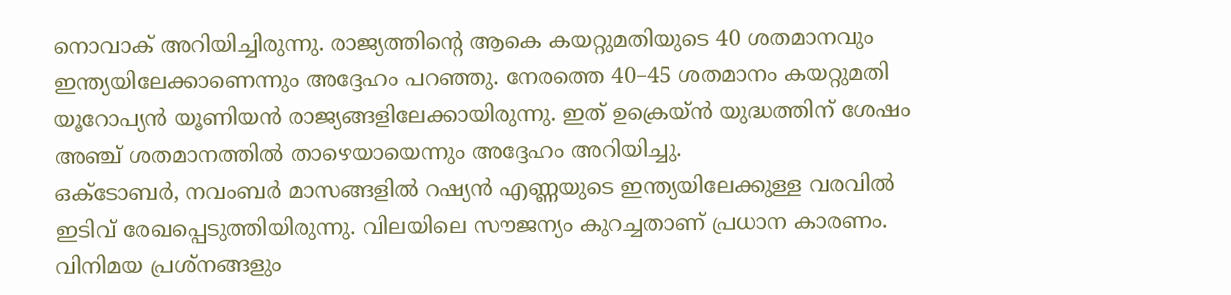നൊവാക് അറിയിച്ചിരുന്നു. രാജ്യത്തിന്റെ ആകെ കയറ്റുമതിയുടെ 40 ശതമാനവും ഇന്ത്യയിലേക്കാണെന്നും അദ്ദേഹം പറഞ്ഞു. നേരത്തെ 40–45 ശതമാനം കയറ്റുമതി യൂറോപ്യന്‍ യൂണിയന്‍ രാജ്യങ്ങളിലേക്കായിരുന്നു. ഇത് ഉക്രെയ്ന്‍ യുദ്ധത്തിന് ശേഷം അഞ്ച് ശതമാനത്തില്‍ താഴെയായെന്നും അദ്ദേഹം അറിയിച്ചു.
ഒക്ടോബര്‍, നവംബര്‍ മാസങ്ങളില്‍ റഷ്യന്‍ എണ്ണയുടെ ഇന്ത്യയിലേക്കുള്ള വരവില്‍ ഇടിവ് രേഖപ്പെടുത്തിയിരുന്നു. വിലയിലെ സൗജന്യം കുറച്ചതാണ് പ്രധാന കാരണം. വിനിമയ പ്രശ്‌നങ്ങളും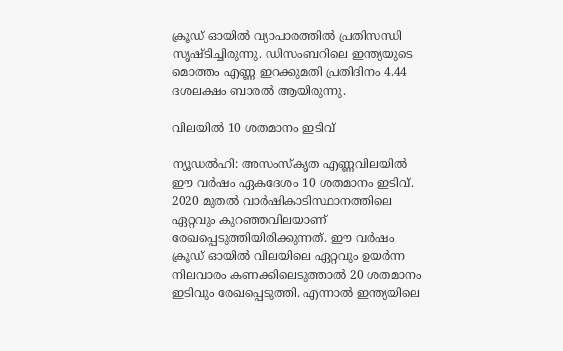ക്രൂഡ് ഓയില്‍ വ്യാപാരത്തില്‍ പ്രതിസന്ധി സൃഷ്ടിച്ചിരുന്നു. ഡിസംബറിലെ ഇന്ത്യയുടെ മൊത്തം എണ്ണ ഇറക്കുമതി പ്രതിദിനം 4.44 ദശലക്ഷം ബാരല്‍ ആയിരുന്നു.

വിലയില്‍ 10 ശതമാനം ഇടിവ്

ന്യൂഡല്‍ഹി: അസംസ്കൃത എണ്ണവിലയില്‍ ഈ വർഷം ഏകദേശം 10 ശതമാനം ഇടിവ്. 2020 മുതൽ വാർഷികാടിസ്ഥാനത്തിലെ ഏറ്റവും കുറഞ്ഞവിലയാണ് രേഖപ്പെടുത്തിയിരിക്കുന്നത്. ഈ വർഷം ക്രൂഡ് ഓയിൽ വിലയിലെ ഏറ്റവും ഉയർന്ന നിലവാരം കണക്കിലെടുത്താല്‍ 20 ശതമാനം ഇടിവും രേഖപ്പെടുത്തി. എന്നാല്‍ ഇന്ത്യയിലെ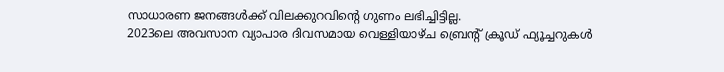സാധാരണ ജനങ്ങള്‍ക്ക് വിലക്കുറവിന്റെ ഗുണം ലഭിച്ചിട്ടില്ല.
2023ലെ അവസാന വ്യാപാര ദിവസമായ വെള്ളിയാഴ്ച ബ്രെന്റ് ക്രൂഡ് ഫ്യൂച്ചറുകൾ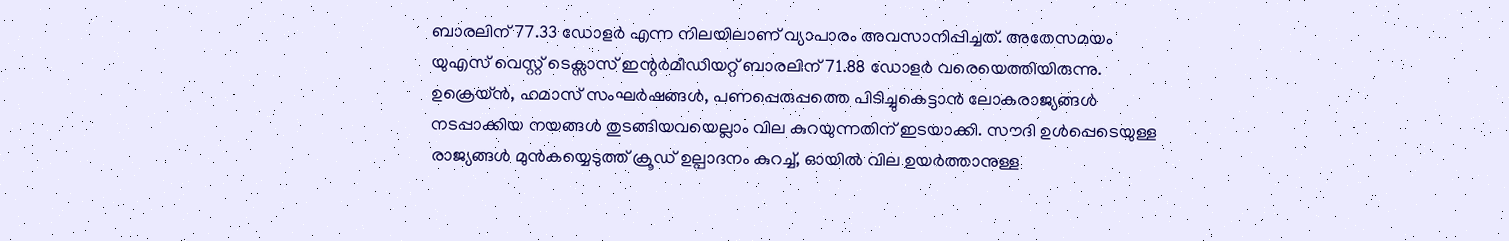ബാരലിന് 77.33 ഡോളർ എന്ന നിലയിലാണ് വ്യാപാരം അവസാനിപ്പിച്ചത്. അതേസമയം യുഎസ് വെസ്റ്റ് ടെക്സാസ് ഇന്റർമീഡിയറ്റ് ബാരലിന് 71.88 ഡോളര്‍ വരെയെത്തിയിരുന്നു.
ഉക്രെയ്ന്‍, ഹമാസ് സംഘര്‍ഷങ്ങള്‍, പണപ്പെരുപ്പത്തെ പിടിച്ചുകെട്ടാൻ ലോകരാജ്യങ്ങൾ നടപ്പാക്കിയ നയങ്ങൾ തുടങ്ങിയവയെല്ലാം വില കുറയുന്നതിന് ഇടയാക്കി. സൗദി ഉൾപ്പെടെയുള്ള രാജ്യങ്ങൾ മുൻകയ്യെടുത്ത് ക്രൂഡ് ഉല്പാദനം കുറച്ച്, ഓയിൽ വില ഉയർത്താനുള്ള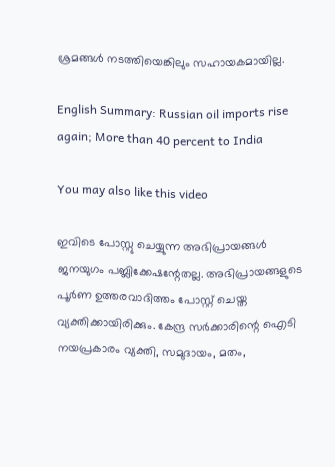ശ്രമങ്ങൾ നടത്തിയെങ്കിലും സഹായകമായില്ല.

English Summary: Russian oil imports rise again; More than 40 percent to India

You may also like this video

ഇവിടെ പോസ്റ്റു ചെയ്യുന്ന അഭിപ്രായങ്ങള്‍ ജനയുഗം പബ്ലിക്കേഷന്റേതല്ല. അഭിപ്രായങ്ങളുടെ പൂര്‍ണ ഉത്തരവാദിത്തം പോസ്റ്റ് ചെയ്ത വ്യക്തിക്കായിരിക്കും. കേന്ദ്ര സര്‍ക്കാരിന്റെ ഐടി നയപ്രകാരം വ്യക്തി, സമുദായം, മതം,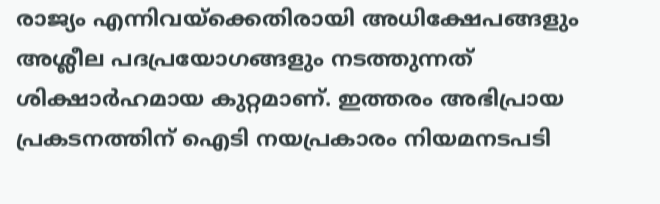രാജ്യം എന്നിവയ്‌ക്കെതിരായി അധിക്ഷേപങ്ങളും അശ്ലീല പദപ്രയോഗങ്ങളും നടത്തുന്നത് ശിക്ഷാര്‍ഹമായ കുറ്റമാണ്. ഇത്തരം അഭിപ്രായ പ്രകടനത്തിന് ഐടി നയപ്രകാരം നിയമനടപടി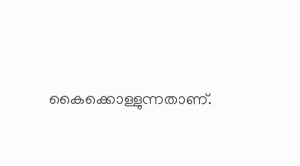കൈക്കൊള്ളുന്നതാണ്.